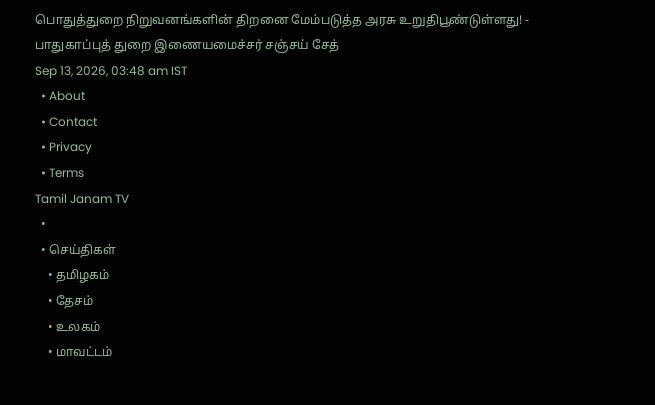பொதுத்துறை நிறுவனங்களின் திறனை மேம்படுத்த அரசு உறுதிபூண்டுள்ளது! - பாதுகாப்புத் துறை இணையமைச்சர் சஞ்சய் சேத்
Sep 13, 2026, 03:48 am IST
  • About
  • Contact
  • Privacy
  • Terms
Tamil Janam TV
  •
  • செய்திகள்
    • தமிழகம்
    • தேசம்
    • உலகம்
    • மாவட்டம்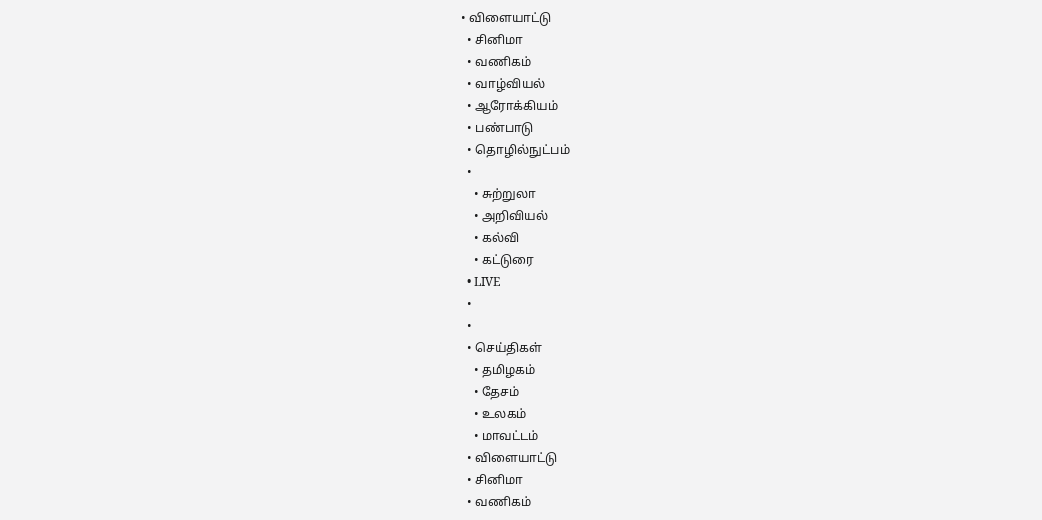• விளையாட்டு
  • சினிமா
  • வணிகம்
  • வாழ்வியல்
  • ஆரோக்கியம்
  • பண்பாடு
  • தொழில்நுட்பம்
  •
    • சுற்றுலா
    • அறிவியல்
    • கல்வி
    • கட்டுரை
  • LIVE
  •
  •
  • செய்திகள்
    • தமிழகம்
    • தேசம்
    • உலகம்
    • மாவட்டம்
  • விளையாட்டு
  • சினிமா
  • வணிகம்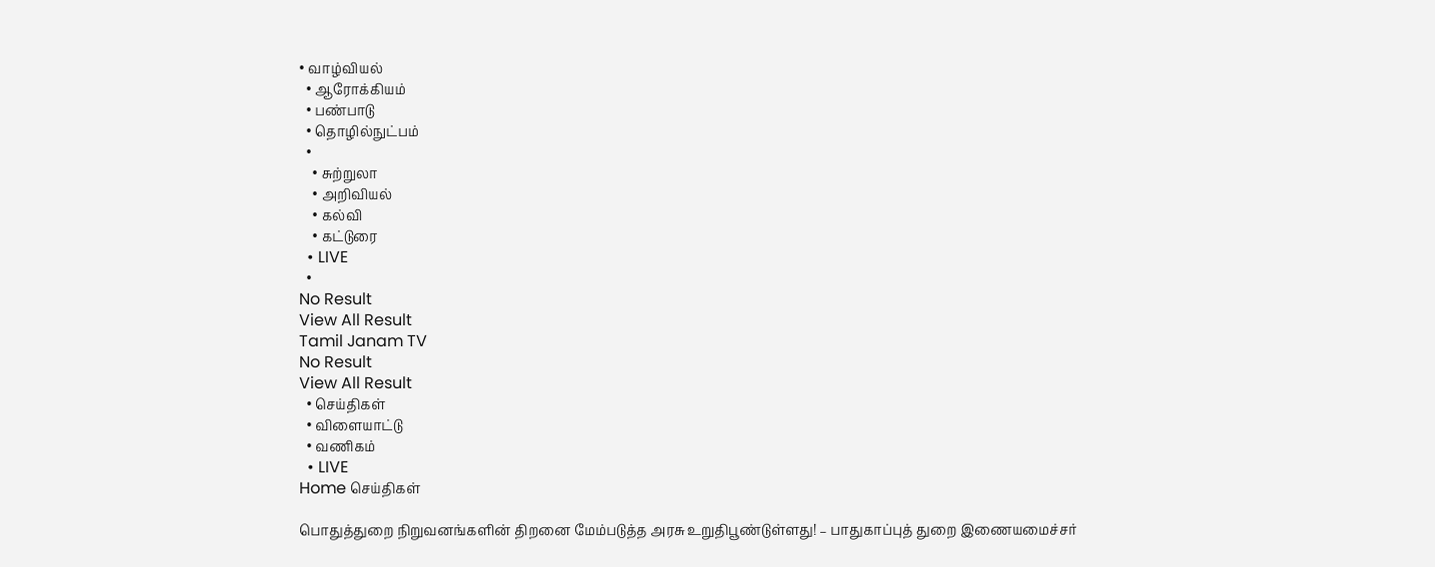• வாழ்வியல்
  • ஆரோக்கியம்
  • பண்பாடு
  • தொழில்நுட்பம்
  •
    • சுற்றுலா
    • அறிவியல்
    • கல்வி
    • கட்டுரை
  • LIVE
  •
No Result
View All Result
Tamil Janam TV
No Result
View All Result
  • செய்திகள்
  • விளையாட்டு
  • வணிகம்
  • LIVE
Home செய்திகள்

பொதுத்துறை நிறுவனங்களின் திறனை மேம்படுத்த அரசு உறுதிபூண்டுள்ளது! – பாதுகாப்புத் துறை இணையமைச்சர்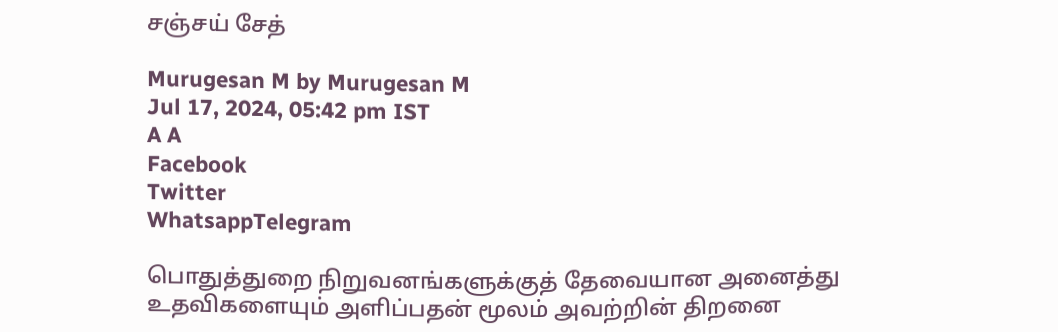சஞ்சய் சேத்

Murugesan M by Murugesan M
Jul 17, 2024, 05:42 pm IST
A A
Facebook
Twitter
WhatsappTelegram

பொதுத்துறை நிறுவனங்களுக்குத் தேவையான அனைத்து உதவிகளையும் அளிப்பதன் மூலம் அவற்றின் திறனை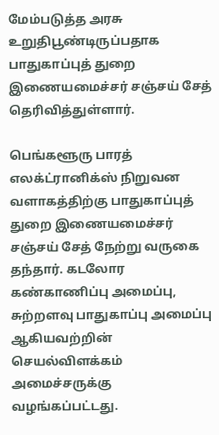மேம்படுத்த அரசு உறுதிபூண்டிருப்பதாக பாதுகாப்புத் துறை இணையமைச்சர் சஞ்சய் சேத் தெரிவித்துள்ளார்.

பெங்களூரு பாரத் எலக்ட்ரானிக்ஸ் நிறுவன வளாகத்திற்கு பாதுகாப்புத் துறை இணையமைச்சர் சஞ்சய் சேத் நேற்று வருகை தந்தார். கடலோர கண்காணிப்பு அமைப்பு, சுற்றளவு பாதுகாப்பு அமைப்பு ஆகியவற்றின் செயல்விளக்கம் அமைச்சருக்கு வழங்கப்பட்டது.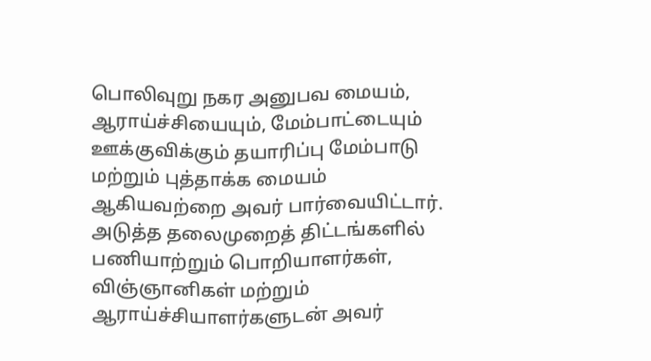பொலிவுறு நகர அனுபவ மையம், ஆராய்ச்சியையும், மேம்பாட்டையும் ஊக்குவிக்கும் தயாரிப்பு மேம்பாடு மற்றும் புத்தாக்க மையம் ஆகியவற்றை அவர் பார்வையிட்டார். அடுத்த தலைமுறைத் திட்டங்களில் பணியாற்றும் பொறியாளர்கள், விஞ்ஞானிகள் மற்றும் ஆராய்ச்சியாளர்களுடன் அவர்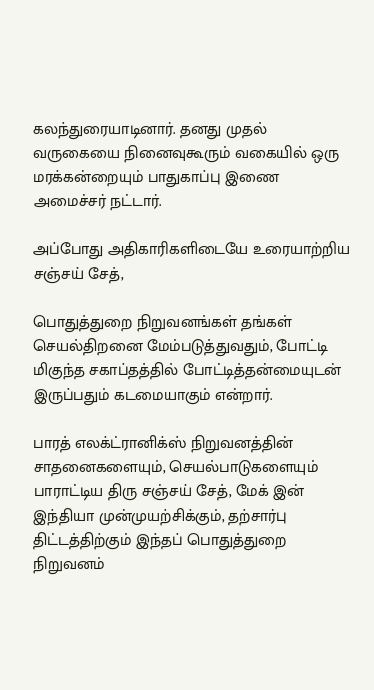கலந்துரையாடினார். தனது முதல் வருகையை நினைவுகூரும் வகையில் ஒரு மரக்கன்றையும் பாதுகாப்பு இணை அமைச்சர் நட்டார்.

அப்போது அதிகாரிகளிடையே உரையாற்றிய சஞ்சய் சேத்,

பொதுத்துறை நிறுவனங்கள் தங்கள் செயல்திறனை மேம்படுத்துவதும், போட்டி மிகுந்த சகாப்தத்தில் போட்டித்தன்மையுடன் இருப்பதும் கடமையாகும் என்றார்.

பாரத் எலக்ட்ரானிக்ஸ் நிறுவனத்தின் சாதனைகளையும், செயல்பாடுகளையும் பாராட்டிய திரு சஞ்சய் சேத், மேக் இன் இந்தியா முன்முயற்சிக்கும், தற்சார்பு திட்டத்திற்கும் இந்தப் பொதுத்துறை நிறுவனம்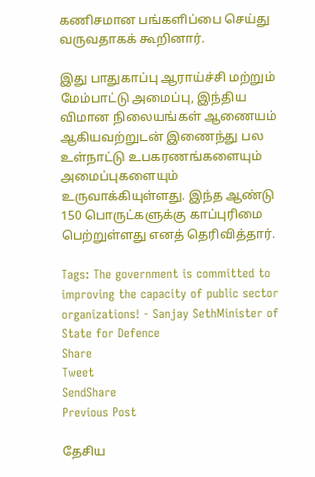கணிசமான பங்களிப்பை செய்து  வருவதாகக் கூறினார்.

இது பாதுகாப்பு ஆராய்ச்சி மற்றும் மேம்பாட்டு அமைப்பு, இந்திய விமான நிலையங்கள் ஆணையம் ஆகியவற்றுடன் இணைந்து பல உள்நாட்டு உபகரணங்களையும் அமைப்புகளையும் உருவாக்கியுள்ளது. இந்த ஆண்டு 150 பொருட்களுக்கு காப்புரிமை பெற்றுள்ளது எனத் தெரிவித்தார்.

Tags: The government is committed to improving the capacity of public sector organizations! - Sanjay SethMinister of State for Defence
Share
Tweet
SendShare
Previous Post

தேசிய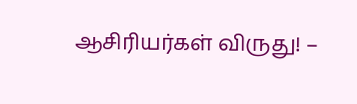ஆசிரியர்கள் விருது! –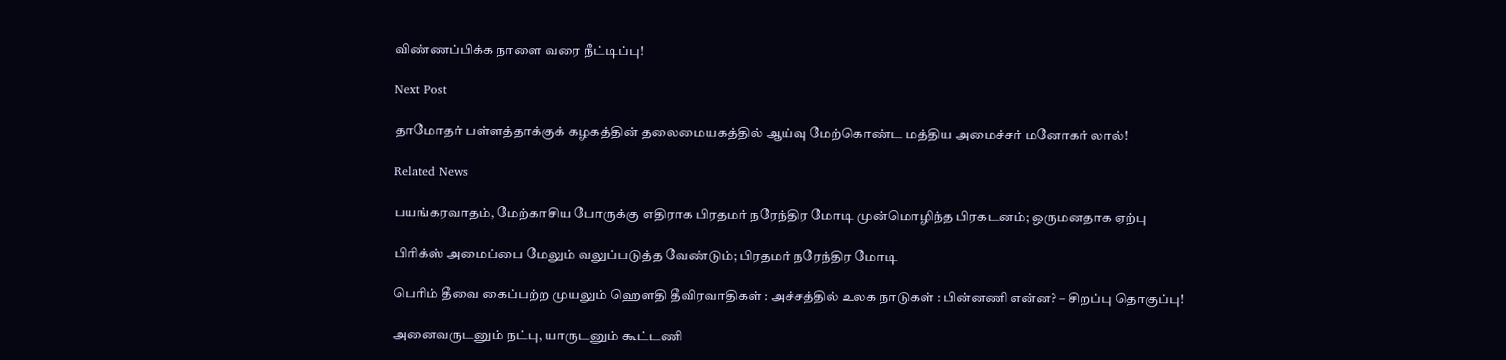விண்ணப்பிக்க நாளை வரை நீட்டிப்பு!

Next Post

தாமோதர் பள்ளத்தாக்குக் கழகத்தின் தலைமையகத்தில் ஆய்வு மேற்கொண்ட மத்திய அமைச்சர் மனோகர் லால்!

Related News

பயங்கரவாதம், மேற்காசிய போருக்கு எதிராக பிரதமர் நரேந்திர மோடி முன்மொழிந்த பிரகடனம்; ஒருமனதாக ஏற்பு

பிரிக்ஸ் அமைப்பை மேலும் வலுப்படுத்த வேண்டும்; பிரதமர் நரேந்திர மோடி

பெரிம் தீவை கைப்பற்ற முயலும் ஹெளதி தீவிரவாதிகள் : அச்சத்தில் உலக நாடுகள் : பின்னணி என்ன? – சிறப்பு தொகுப்பு!

அனைவருடனும் நட்பு, யாருடனும் கூட்டணி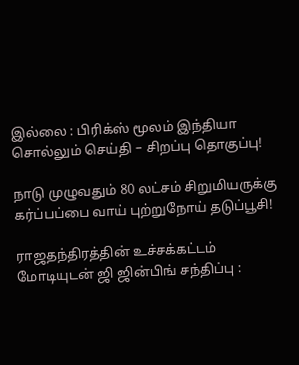இல்லை : பிரிக்ஸ் மூலம் இந்தியா சொல்லும் செய்தி – சிறப்பு தொகுப்பு!

நாடு முழுவதும் 80 லட்சம் சிறுமியருக்கு கர்ப்பப்பை வாய் புற்றுநோய் தடுப்பூசி!

ராஜதந்திரத்தின் உச்சக்கட்டம் மோடியுடன் ஜி ஜின்பிங் சந்திப்பு :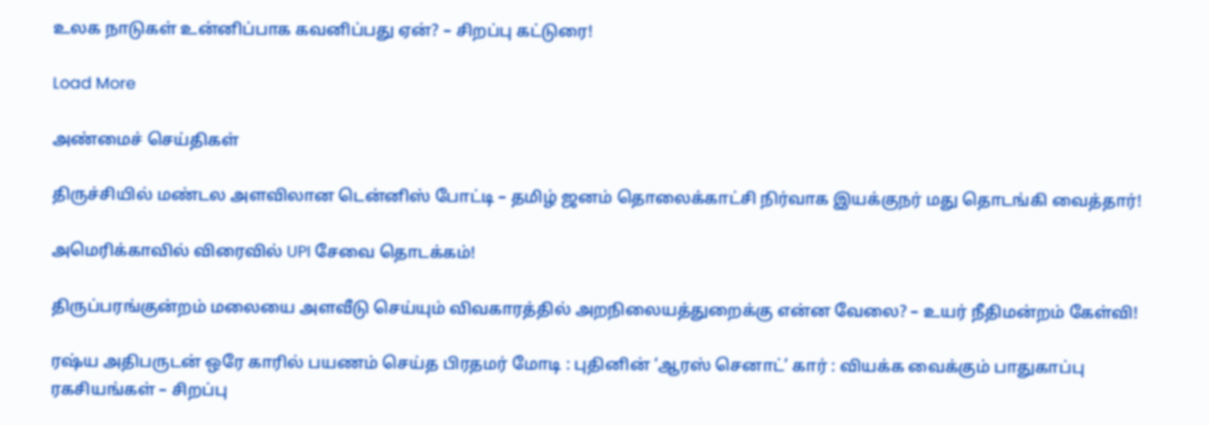உலக நாடுகள் உன்னிப்பாக கவனிப்பது ஏன்? – சிறப்பு கட்டுரை!

Load More

அண்மைச் செய்திகள்

திருச்சியில் மண்டல அளவிலான டென்னிஸ் போட்டி – தமிழ் ஜனம் தொலைக்காட்சி நிர்வாக இயக்குநர் மது தொடங்கி வைத்தார்!

அமெரிக்காவில் விரைவில் UPI சேவை தொடக்கம்!

திருப்பரங்குன்றம் மலையை அளவீடு செய்யும் விவகாரத்தில் அறநிலையத்துறைக்கு என்ன வேலை? – உயர் நீதிமன்றம் கேள்வி!

ரஷ்ய அதிபருடன் ஒரே காரில் பயணம் செய்த பிரதமர் மோடி : புதினின் ‘ஆரஸ் செனாட்’ கார் : வியக்க வைக்கும் பாதுகாப்பு ரகசியங்கள் – சிறப்பு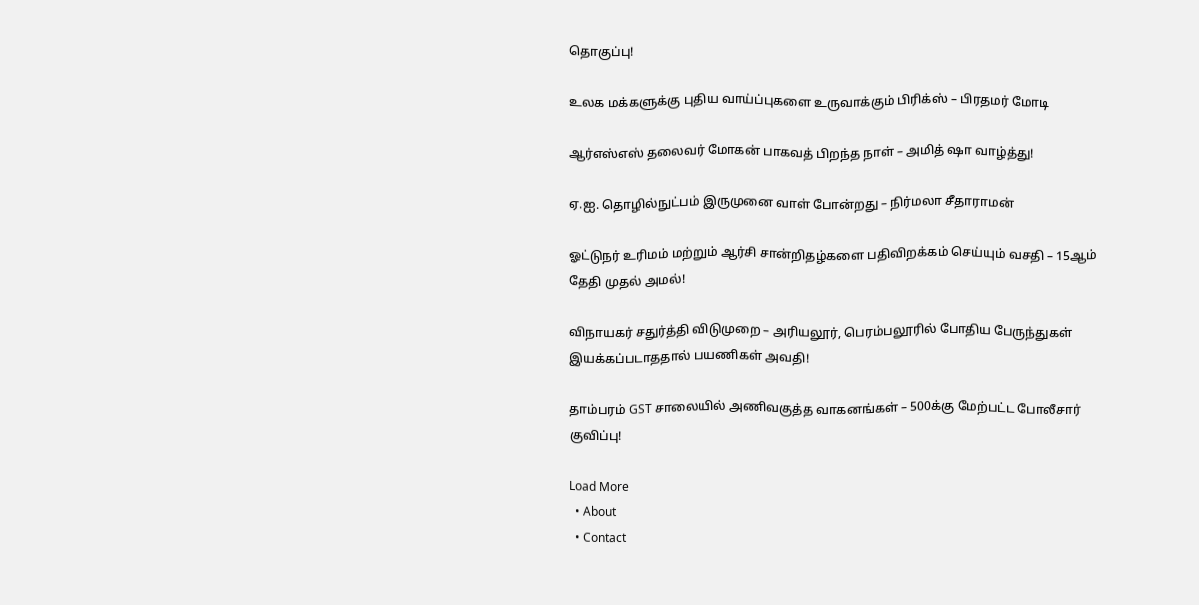தொகுப்பு!

உலக மக்களுக்கு புதிய வாய்ப்புகளை உருவாக்கும் பிரிக்ஸ் – பிரதமர் மோடி

ஆர்எஸ்எஸ் தலைவர் மோகன் பாகவத் பிறந்த நாள் – அமித் ஷா வாழ்த்து!

ஏ.ஐ. தொழில்நுட்பம் இருமுனை வாள் போன்றது – நிர்மலா சீதாராமன்

ஓட்டுநர் உரிமம் மற்றும் ஆர்சி சான்றிதழ்களை பதிவிறக்கம் செய்யும் வசதி – 15ஆம் தேதி முதல் அமல்!

விநாயகர் சதுர்த்தி விடுமுறை – அரியலூர், பெரம்பலூரில் போதிய பேருந்துகள் இயக்கப்படாததால் பயணிகள் அவதி!

தாம்பரம் GST சாலையில் அணிவகுத்த வாகனங்கள் – 500க்கு மேற்பட்ட போலீசார் குவிப்பு!

Load More
  • About
  • Contact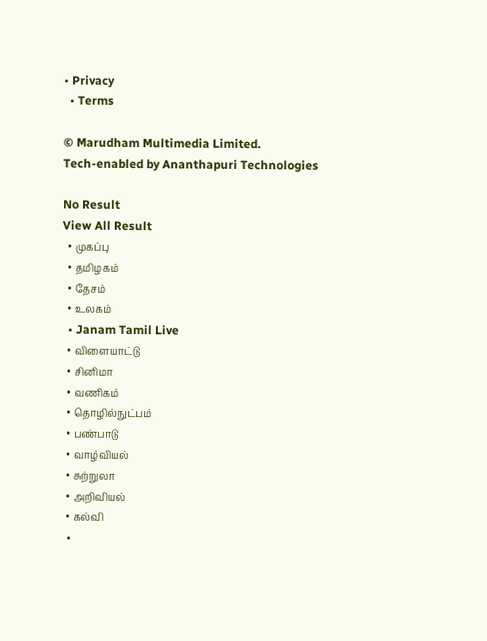• Privacy
  • Terms

© Marudham Multimedia Limited.
Tech-enabled by Ananthapuri Technologies

No Result
View All Result
  • முகப்பு
  • தமிழகம்
  • தேசம்
  • உலகம்
  • Janam Tamil Live
  • விளையாட்டு
  • சினிமா
  • வணிகம்
  • தொழில்நுட்பம்
  • பண்பாடு
  • வாழ்வியல்
  • சுற்றுலா
  • அறிவியல்
  • கல்வி
  •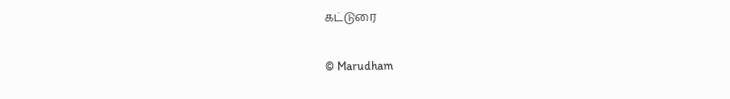கட்டுரை

© Marudham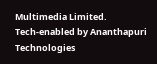Multimedia Limited.
Tech-enabled by Ananthapuri Technologies